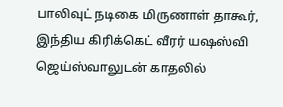பாலிவுட் நடிகை மிருணாள் தாகூர், இந்திய கிரிக்கெட் வீரர் யஷஸ்வி ஜெய்ஸ்வாலுடன் காதலில்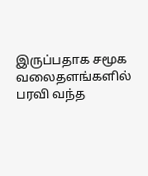இருப்பதாக சமூக வலைதளங்களில் பரவி வந்த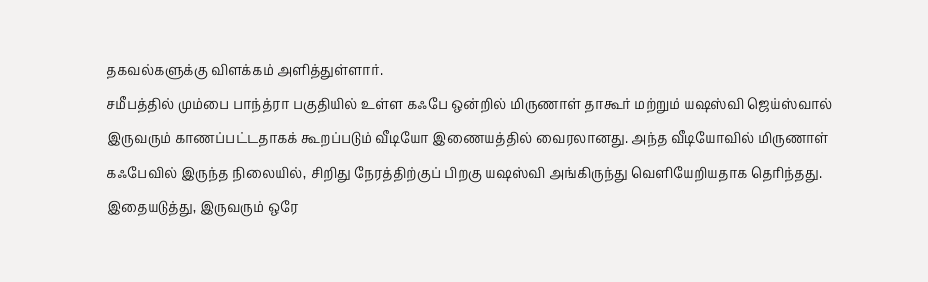தகவல்களுக்கு விளக்கம் அளித்துள்ளார்.
சமீபத்தில் மும்பை பாந்த்ரா பகுதியில் உள்ள கஃபே ஒன்றில் மிருணாள் தாகூர் மற்றும் யஷஸ்வி ஜெய்ஸ்வால் இருவரும் காணப்பட்டதாகக் கூறப்படும் வீடியோ இணையத்தில் வைரலானது. அந்த வீடியோவில் மிருணாள் கஃபேவில் இருந்த நிலையில், சிறிது நேரத்திற்குப் பிறகு யஷஸ்வி அங்கிருந்து வெளியேறியதாக தெரிந்தது.
இதையடுத்து, இருவரும் ஒரே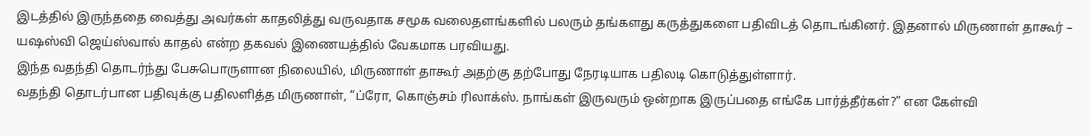இடத்தில் இருந்ததை வைத்து அவர்கள் காதலித்து வருவதாக சமூக வலைதளங்களில் பலரும் தங்களது கருத்துகளை பதிவிடத் தொடங்கினர். இதனால் மிருணாள் தாகூர் – யஷஸ்வி ஜெய்ஸ்வால் காதல் என்ற தகவல் இணையத்தில் வேகமாக பரவியது.
இந்த வதந்தி தொடர்ந்து பேசுபொருளான நிலையில், மிருணாள் தாகூர் அதற்கு தற்போது நேரடியாக பதிலடி கொடுத்துள்ளார்.
வதந்தி தொடர்பான பதிவுக்கு பதிலளித்த மிருணாள், “ப்ரோ, கொஞ்சம் ரிலாக்ஸ். நாங்கள் இருவரும் ஒன்றாக இருப்பதை எங்கே பார்த்தீர்கள்?” என கேள்வி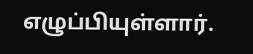எழுப்பியுள்ளார்.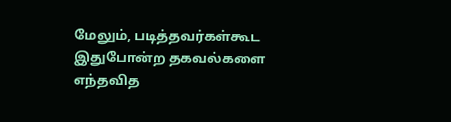மேலும், படித்தவர்கள்கூட இதுபோன்ற தகவல்களை எந்தவித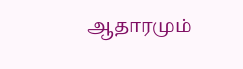ஆதாரமும்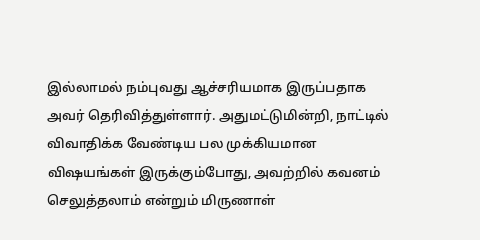இல்லாமல் நம்புவது ஆச்சரியமாக இருப்பதாக அவர் தெரிவித்துள்ளார். அதுமட்டுமின்றி, நாட்டில் விவாதிக்க வேண்டிய பல முக்கியமான விஷயங்கள் இருக்கும்போது, அவற்றில் கவனம் செலுத்தலாம் என்றும் மிருணாள்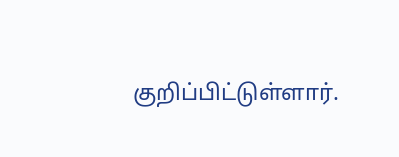குறிப்பிட்டுள்ளார்.